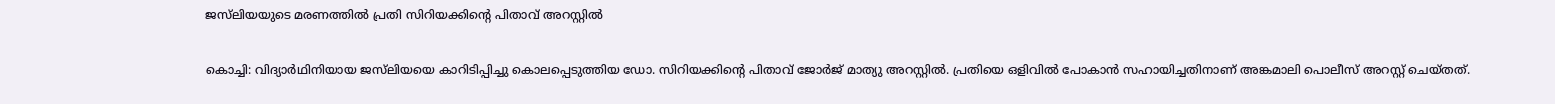ജസ്‍ലിയയുടെ മരണത്തിൽ പ്രതി സിറിയക്കിന്റെ പിതാവ് അറസ്റ്റിൽ

കൊച്ചി: വിദ്യാർഥിനിയായ ജസ്‍ലിയയെ കാറിടിപ്പിച്ചു കൊലപ്പെടുത്തിയ ‍ഡോ. സിറിയക്കിന്റെ പിതാവ് ജോർജ് മാത്യു അറസ്റ്റിൽ. പ്രതിയെ ഒളിവിൽ പോകാൻ സഹായിച്ചതിനാണ് അങ്കമാലി പൊലീസ് അറസ്റ്റ് ചെയ്തത്.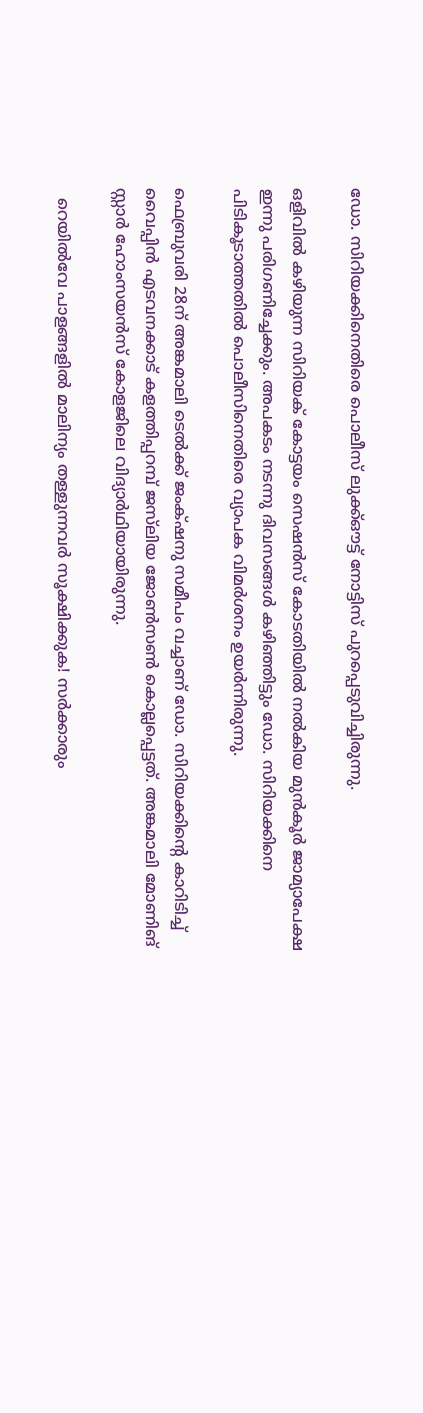ഡോ. സിറിയക്കിനെതിരെ പൊലീസ് ലുക്ക്ഔട്ട് നോട്ടിസ് പുറപ്പെടുവിച്ചിരുന്നു.

ഒളിവിൽ കഴിയുന്ന സിറിയക് കോട്ടയം സെഷൻസ് കോടതിയിൽ നൽകിയ മുൻകൂർ ജാമ്യാപേക്ഷ ഇന്നു പരിഗണിച്ചേക്കും. അപകടം നടന്നു ദിവസങ്ങൾ കഴിഞ്ഞിട്ടും ഡോ. സിറിയക്കിനെ പിടികൂടാത്തതില്‍ പൊലീസിനെതിരെ വ്യാപക വിമർശനം ഉയർന്നിരുന്നു.

ഫെബ്രുവരി 28ന് അങ്കമാലി ടെൽക്ക് ജംക്‌ഷനു സമീപം വച്ചാണ് ഡോ. സിറിയക്കിന്റെ കാറിടിച്ച് വൈപ്പിൻ എടവനക്കാട് കളത്തിപ്പറമ്പ് ജസ്‍ലിയ ജോൺസൺ കൊല്ലപ്പെട്ടത്. അങ്കമാലി മോണിങ് സ്റ്റാർ ഹോംസയൻസ് കോളജിലെ വിദ്യാർഥിയായിരുന്നു.

  റെയിൽവേ പാളങ്ങളിൽ മാലിന്യം തള്ളുന്നവർ സൂക്ഷിക്കുക! സർക്കാരും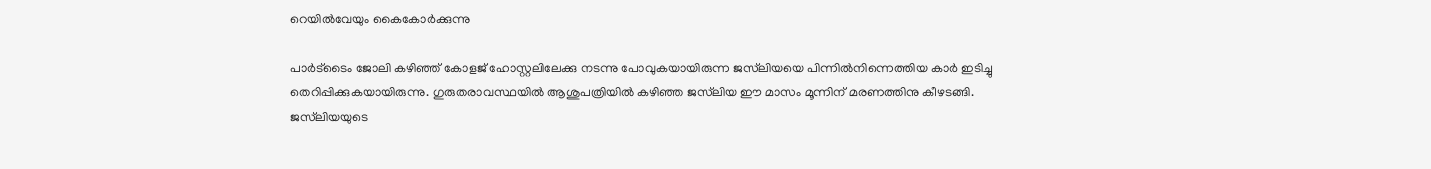റെയിൽവേയും കൈകോർക്കുന്നു

പാർട്‍ടൈം ജോലി കഴിഞ്ഞ് കോളജ് ഹോസ്റ്റലിലേക്കു നടന്നു പോവുകയായിരുന്ന ജസ്‍ലിയയെ പിന്നിൽനിന്നെത്തിയ കാർ ഇടിച്ചു തെറിപ്പിക്കുകയായിരുന്നു. ഗുരുതരാവസ്ഥയിൽ ആശുപത്രിയിൽ കഴിഞ്ഞ ജസ്‍ലിയ ഈ മാസം മൂന്നിന് മരണത്തിനു കീഴടങ്ങി. ജസ്‍ലിയയുടെ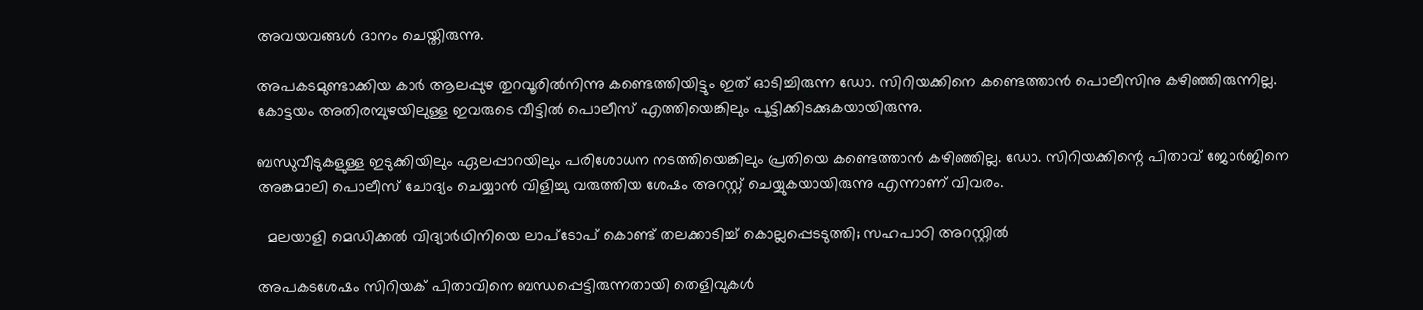അവയവങ്ങൾ ദാനം ചെയ്തിരുന്നു.

അപകടമുണ്ടാക്കിയ കാർ ആലപ്പുഴ തുറവൂരിൽനിന്നു കണ്ടെത്തിയിട്ടും ഇത് ഓടിച്ചിരുന്ന ഡോ. സിറിയക്കിനെ കണ്ടെത്താൻ പൊലീസിനു കഴിഞ്ഞിരുന്നില്ല. കോട്ടയം അതിരമ്പുഴയിലുള്ള ഇവരുടെ വീട്ടിൽ പൊലീസ് എത്തിയെങ്കിലും പൂട്ടിക്കിടക്കുകയായിരുന്നു.

ബന്ധുവീടുകളുള്ള ഇടുക്കിയിലും ഏലപ്പാറയിലും പരിശോധന നടത്തിയെങ്കിലും പ്രതിയെ കണ്ടെത്താൻ കഴിഞ്ഞില്ല. ഡോ. സിറിയക്കിന്റെ പിതാവ് ജോർജിനെ അങ്കമാലി പൊലീസ് ചോദ്യം ചെയ്യാൻ വിളിച്ചു വരുത്തിയ ശേഷം അറസ്റ്റ് ചെയ്യുകയായിരുന്നു എന്നാണ് വിവരം.

  മലയാളി മെഡിക്കൽ വിദ്യാർഥിനിയെ ലാപ്ടോപ് കൊണ്ട് തലക്കാടിച്ച് കൊല്ലപ്പെടടുത്തി; സഹപാഠി അറസ്റ്റിൽ

അപകടശേഷം സിറിയക് പിതാവിനെ ബന്ധപ്പെട്ടിരുന്നതായി തെളിവുകൾ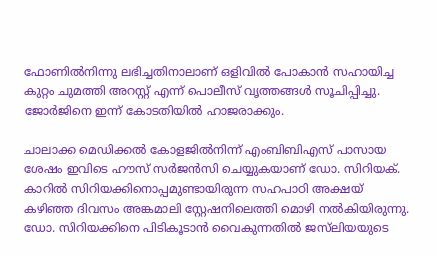ഫോണിൽനിന്നു ലഭിച്ചതിനാലാണ് ഒളിവിൽ പോകാൻ സഹായിച്ച കുറ്റം ചുമത്തി അറസ്റ്റ് എന്ന് പൊലീസ് വൃത്തങ്ങൾ സൂചിപ്പിച്ചു. ജോർജിനെ ഇന്ന് കോടതിയിൽ ഹാജരാക്കും.

ചാലാക്ക മെഡിക്കൽ കോളജിൽനിന്ന് എംബിബിഎസ് പാസായ ശേഷം ഇവിടെ ഹൗസ് സർജൻസി ചെയ്യുകയാണ് ഡോ. സിറിയക്. കാറിൽ സിറിയക്കിനൊപ്പമുണ്ടായിരുന്ന സഹപാഠി അക്ഷയ് കഴിഞ്ഞ ദിവസം അങ്കമാലി സ്റ്റേഷനിലെത്തി മൊഴി നൽകിയിരുന്നു. ഡോ. സിറിയക്കിനെ പിടികൂടാൻ വൈകുന്നതിൽ ജസ്‍ലിയയുടെ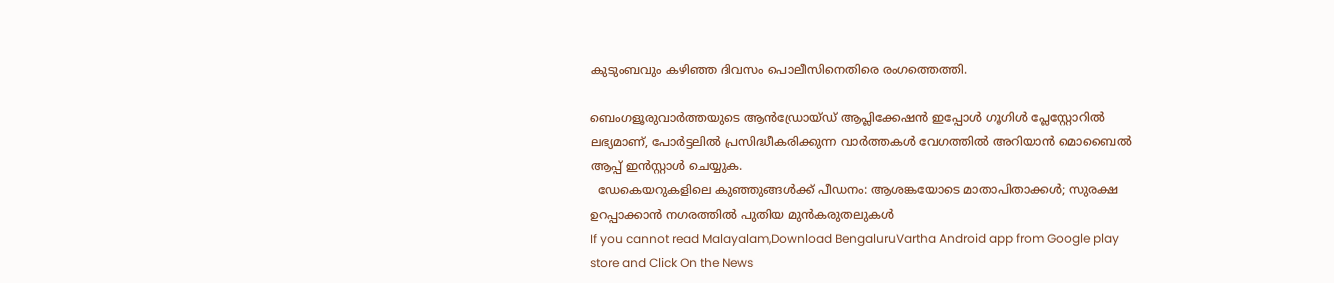കുടുംബവും കഴിഞ്ഞ ദിവസം പൊലീസിനെതിരെ രംഗത്തെത്തി.

ബെംഗളൂരുവാർത്തയുടെ ആൻഡ്രോയ്ഡ് ആപ്ലിക്കേഷൻ ഇപ്പോൾ ഗൂഗിൾ പ്ലേസ്റ്റോറിൽ ലഭ്യമാണ്, പോർട്ടലിൽ പ്രസിദ്ധീകരിക്കുന്ന വാർത്തകൾ വേഗത്തിൽ അറിയാൻ മൊബൈൽ ആപ്പ് ഇൻസ്റ്റാൾ ചെയ്യുക.
  ഡേകെയറുകളിലെ കുഞ്ഞുങ്ങൾക്ക് പീഡനം: ആശങ്കയോടെ മാതാപിതാക്കൾ; സുരക്ഷ ഉറപ്പാക്കാൻ നഗരത്തിൽ പുതിയ മുൻകരുതലുകൾ
If you cannot read Malayalam,Download BengaluruVartha Android app from Google play store and Click On the News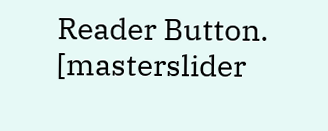Reader Button. [masterslider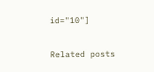id="10"]

Related posts